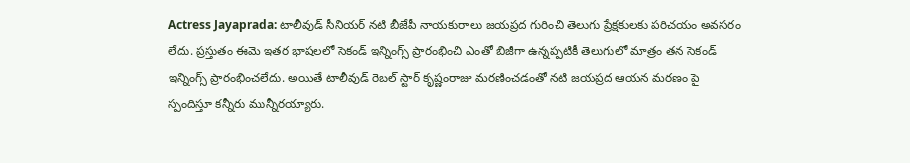Actress Jayaprada: టాలీవుడ్ సీనియర్ నటి బీజేపీ నాయకురాలు జయప్రద గురించి తెలుగు ప్రేక్షకులకు పరిచయం అవసరం లేదు. ప్రస్తుతం ఈమె ఇతర భాషలలో సెకండ్ ఇన్నింగ్స్ ప్రారంభించి ఎంతో బిజీగా ఉన్నప్పటికీ తెలుగులో మాత్రం తన సెకండ్ ఇన్నింగ్స్ ప్రారంభించలేదు. అయితే టాలీవుడ్ రెబల్ స్టార్ కృష్ణంరాజు మరణించడంతో నటి జయప్రద ఆయన మరణం పై స్పందిస్తూ కన్నీరు మున్నీరయ్యారు.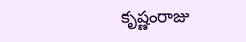కృష్ణంరాజు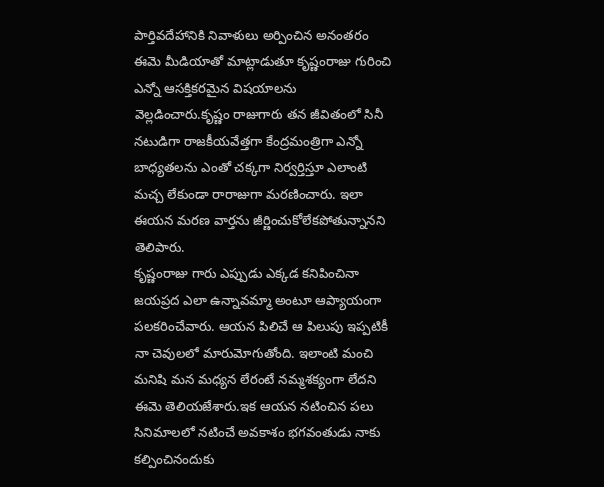పార్తివదేహానికి నివాళులు అర్పించిన అనంతరం ఈమె మీడియాతో మాట్లాడుతూ కృష్ణంరాజు గురించి ఎన్నో ఆసక్తికరమైన విషయాలను వెల్లడించారు.కృష్ణం రాజుగారు తన జీవితంలో సినీ నటుడిగా రాజకీయవేత్తగా కేంద్రమంత్రిగా ఎన్నో బాధ్యతలను ఎంతో చక్కగా నిర్వర్తిస్తూ ఎలాంటి మచ్చ లేకుండా రారాజుగా మరణించారు. ఇలా ఈయన మరణ వార్తను జీర్ణించుకోలేకపోతున్నానని తెలిపారు.
కృష్ణంరాజు గారు ఎప్పుడు ఎక్కడ కనిపించినా జయప్రద ఎలా ఉన్నావమ్మా అంటూ ఆప్యాయంగా పలకరించేవారు. ఆయన పిలిచే ఆ పిలుపు ఇప్పటికీ నా చెవులలో మారుమోగుతోంది. ఇలాంటి మంచి మనిషి మన మధ్యన లేరంటే నమ్మశక్యంగా లేదని ఈమె తెలియజేశారు.ఇక ఆయన నటించిన పలు సినిమాలలో నటించే అవకాశం భగవంతుడు నాకు కల్పించినందుకు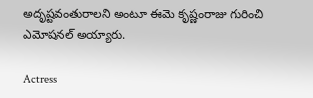అదృష్టవంతురాలని అంటూ ఈమె కృష్ణంరాజు గురించి ఎమోషనల్ అయ్యారు.

Actress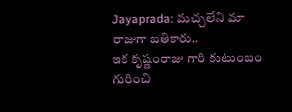Jayaprada: మచ్చలేని మా రాజుగా బతికారు..
ఇక కృష్ణంరాజు గారి కుటుంబం గురించి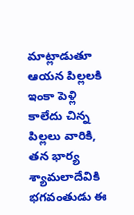మాట్లాడుతూ ఆయన పిల్లలకి ఇంకా పెళ్లి కాలేదు చిన్న పిల్లలు వారికి, తన భార్య శ్యామలాదేవికి భగవంతుడు ఈ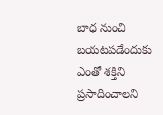బాధ నుంచి బయటపడేందుకు ఎంతో శక్తిని ప్రసాదించాలని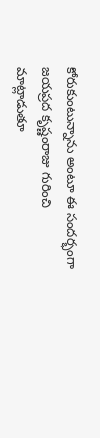కోరుకుంటున్నాను అంటూ ఈ సందర్భంగా జయప్రద కృష్ణంరాజు గురించి మాట్లాడుతూ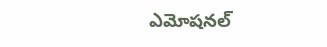ఎమోషనల్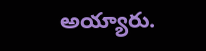అయ్యారు.